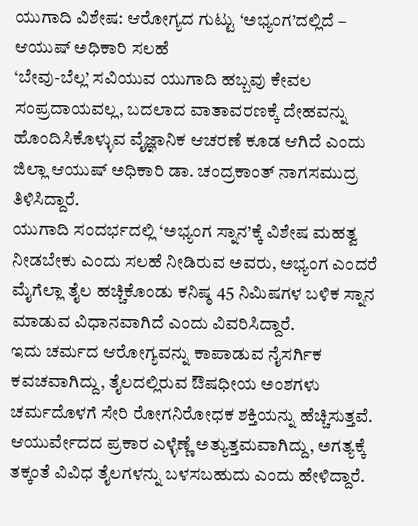ಯುಗಾದಿ ವಿಶೇಷ: ಆರೋಗ್ಯದ ಗುಟ್ಟು ‘ಅಭ್ಯಂಗ’ದಲ್ಲಿದೆ – ಆಯುಷ್ ಅಧಿಕಾರಿ ಸಲಹೆ
‘ಬೇವು-ಬೆಲ್ಲ’ ಸವಿಯುವ ಯುಗಾದಿ ಹಬ್ಬವು ಕೇವಲ ಸಂಪ್ರದಾಯವಲ್ಲ, ಬದಲಾದ ವಾತಾವರಣಕ್ಕೆ ದೇಹವನ್ನು ಹೊಂದಿಸಿಕೊಳ್ಳುವ ವೈಜ್ಞಾನಿಕ ಆಚರಣೆ ಕೂಡ ಆಗಿದೆ ಎಂದು ಜಿಲ್ಲಾ ಆಯುಷ್ ಅಧಿಕಾರಿ ಡಾ. ಚಂದ್ರಕಾಂತ್ ನಾಗಸಮುದ್ರ ತಿಳಿಸಿದ್ದಾರೆ.
ಯುಗಾದಿ ಸಂದರ್ಭದಲ್ಲಿ ‘ಅಭ್ಯಂಗ ಸ್ನಾನ’ಕ್ಕೆ ವಿಶೇಷ ಮಹತ್ವ ನೀಡಬೇಕು ಎಂದು ಸಲಹೆ ನೀಡಿರುವ ಅವರು, ಅಭ್ಯಂಗ ಎಂದರೆ ಮೈಗೆಲ್ಲಾ ತೈಲ ಹಚ್ಚಿಕೊಂಡು ಕನಿಷ್ಠ 45 ನಿಮಿಷಗಳ ಬಳಿಕ ಸ್ನಾನ ಮಾಡುವ ವಿಧಾನವಾಗಿದೆ ಎಂದು ವಿವರಿಸಿದ್ದಾರೆ.
ಇದು ಚರ್ಮದ ಆರೋಗ್ಯವನ್ನು ಕಾಪಾಡುವ ನೈಸರ್ಗಿಕ ಕವಚವಾಗಿದ್ದು, ತೈಲದಲ್ಲಿರುವ ಔಷಧೀಯ ಅಂಶಗಳು ಚರ್ಮದೊಳಗೆ ಸೇರಿ ರೋಗನಿರೋಧಕ ಶಕ್ತಿಯನ್ನು ಹೆಚ್ಚಿಸುತ್ತವೆ. ಆಯುರ್ವೇದದ ಪ್ರಕಾರ ಎಳ್ಳೆಣ್ಣೆ ಅತ್ಯುತ್ತಮವಾಗಿದ್ದು, ಅಗತ್ಯಕ್ಕೆ ತಕ್ಕಂತೆ ವಿವಿಧ ತೈಲಗಳನ್ನು ಬಳಸಬಹುದು ಎಂದು ಹೇಳಿದ್ದಾರೆ.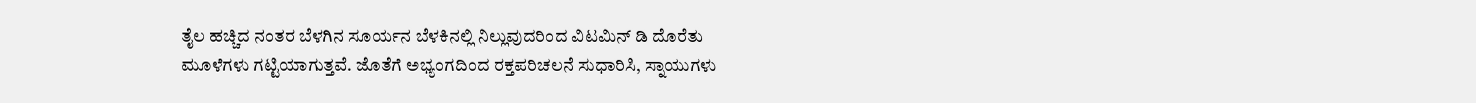ತೈಲ ಹಚ್ಚಿದ ನಂತರ ಬೆಳಗಿನ ಸೂರ್ಯನ ಬೆಳಕಿನಲ್ಲಿ ನಿಲ್ಲುವುದರಿಂದ ವಿಟಮಿನ್ ಡಿ ದೊರೆತು ಮೂಳೆಗಳು ಗಟ್ಟಿಯಾಗುತ್ತವೆ. ಜೊತೆಗೆ ಅಭ್ಯಂಗದಿಂದ ರಕ್ತಪರಿಚಲನೆ ಸುಧಾರಿಸಿ, ಸ್ನಾಯುಗಳು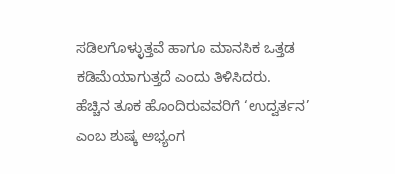ಸಡಿಲಗೊಳ್ಳುತ್ತವೆ ಹಾಗೂ ಮಾನಸಿಕ ಒತ್ತಡ ಕಡಿಮೆಯಾಗುತ್ತದೆ ಎಂದು ತಿಳಿಸಿದರು.
ಹೆಚ್ಚಿನ ತೂಕ ಹೊಂದಿರುವವರಿಗೆ ‘ಉದ್ವರ್ತನ’ ಎಂಬ ಶುಷ್ಕ ಅಭ್ಯಂಗ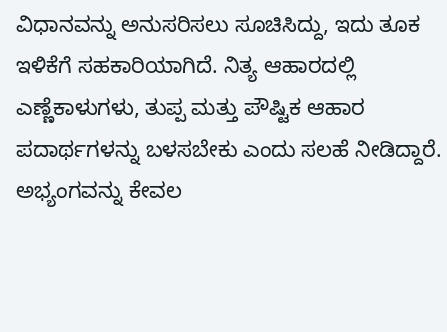ವಿಧಾನವನ್ನು ಅನುಸರಿಸಲು ಸೂಚಿಸಿದ್ದು, ಇದು ತೂಕ ಇಳಿಕೆಗೆ ಸಹಕಾರಿಯಾಗಿದೆ. ನಿತ್ಯ ಆಹಾರದಲ್ಲಿ ಎಣ್ಣೆಕಾಳುಗಳು, ತುಪ್ಪ ಮತ್ತು ಪೌಷ್ಟಿಕ ಆಹಾರ ಪದಾರ್ಥಗಳನ್ನು ಬಳಸಬೇಕು ಎಂದು ಸಲಹೆ ನೀಡಿದ್ದಾರೆ.
ಅಭ್ಯಂಗವನ್ನು ಕೇವಲ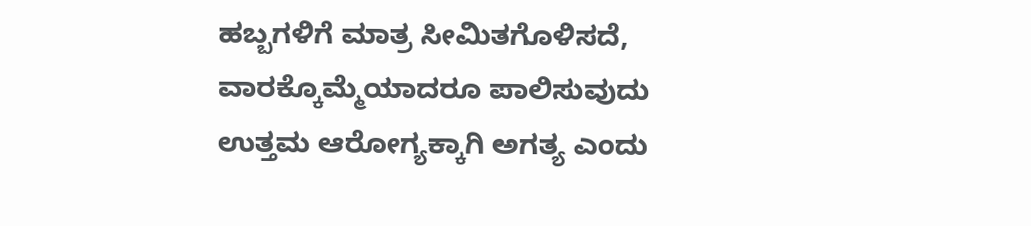ಹಬ್ಬಗಳಿಗೆ ಮಾತ್ರ ಸೀಮಿತಗೊಳಿಸದೆ, ವಾರಕ್ಕೊಮ್ಮೆಯಾದರೂ ಪಾಲಿಸುವುದು ಉತ್ತಮ ಆರೋಗ್ಯಕ್ಕಾಗಿ ಅಗತ್ಯ ಎಂದು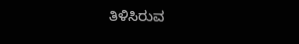ತಿಳಿಸಿರುವ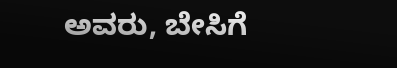ಅವರು, ಬೇಸಿಗೆ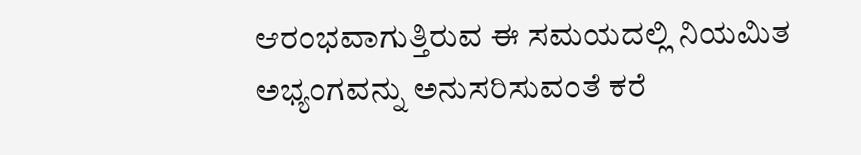ಆರಂಭವಾಗುತ್ತಿರುವ ಈ ಸಮಯದಲ್ಲಿ ನಿಯಮಿತ ಅಭ್ಯಂಗವನ್ನು ಅನುಸರಿಸುವಂತೆ ಕರೆ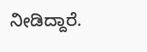ನೀಡಿದ್ದಾರೆ.